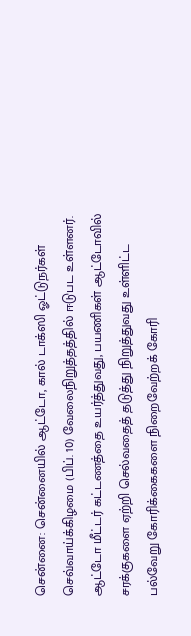சென்னை: சென்னையில் ஆட்டோ, கால் டாக்ஸி ஓட்டுநர்கள் செவ்வாய்க்கிழமை (பிப். 10) வேலைநிறுத்தத்தில் ஈடுபட உள்ளனர்.
ஆட்டோ மீட்டர் கட்டணத்தை உயர்த்துவது, பயணிகள் ஆட்டோவில் சரக்குகளை ஏற்றி செல்வதைத் தடுத்து நிறுத்துவது உள்ளிட்ட பல்வேறு கோரிக்கைகளை நிறைவேற்றக் கோரி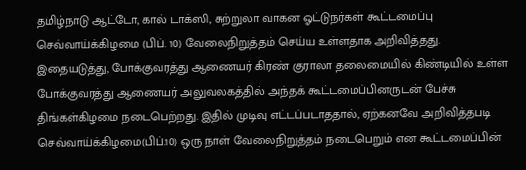தமிழ்நாடு ஆட்டோ, கால் டாக்ஸி, சுற்றுலா வாகன ஓட்டுநர்கள் கூட்டமைப்பு செவ்வாய்க்கிழமை (பிப். 10) வேலைநிறுத்தம் செய்ய உள்ளதாக அறிவித்தது.
இதையடுத்து, போக்குவரத்து ஆணையர் கிரண் குராலா தலைமையில் கிண்டியில் உள்ள போக்குவரத்து ஆணையர் அலுவலகத்தில் அந்தக் கூட்டமைப்பினருடன் பேச்சு திங்கள்கிழமை நடைபெற்றது. இதில் முடிவு எட்டப்படாததால், ஏற்கனவே அறிவித்தபடி செவ்வாய்க்கிழமை(பிப்.10) ஒரு நாள் வேலைநிறுத்தம் நடைபெறும் என கூட்டமைப்பின்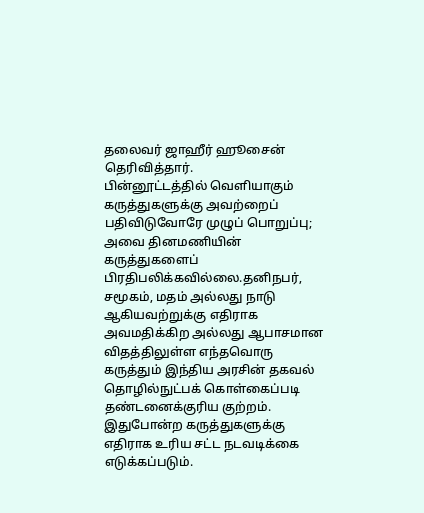தலைவர் ஜாஹீர் ஹூசைன் தெரிவித்தார்.
பின்னூட்டத்தில் வெளியாகும் கருத்துகளுக்கு அவற்றைப் பதிவிடுவோரே முழுப் பொறுப்பு; அவை தினமணியின் கருத்துகளைப் பிரதிபலிக்கவில்லை.தனிநபர், சமூகம், மதம் அல்லது நாடு ஆகியவற்றுக்கு எதிராக அவமதிக்கிற அல்லது ஆபாசமான விதத்திலுள்ள எந்தவொரு கருத்தும் இந்திய அரசின் தகவல் தொழில்நுட்பக் கொள்கைப்படி தண்டனைக்குரிய குற்றம். இதுபோன்ற கருத்துகளுக்கு எதிராக உரிய சட்ட நடவடிக்கை எடுக்கப்படும்.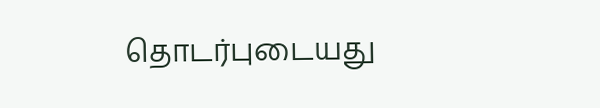தொடர்புடையது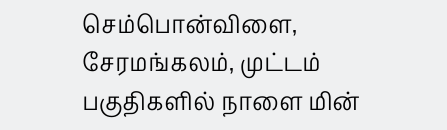செம்பொன்விளை, சேரமங்கலம், முட்டம் பகுதிகளில் நாளை மின்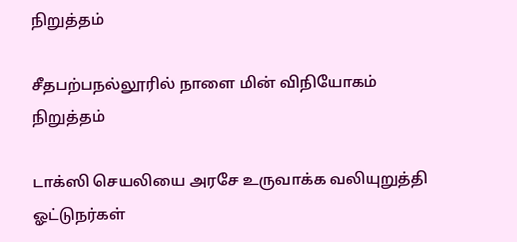நிறுத்தம்

சீதபற்பநல்லூரில் நாளை மின் விநியோகம் நிறுத்தம்

டாக்ஸி செயலியை அரசே உருவாக்க வலியுறுத்தி ஓட்டுநர்கள்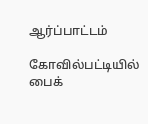ஆர்ப்பாட்டம்

கோவில்பட்டியில் பைக்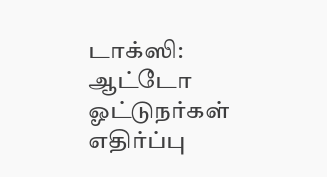டாக்ஸி: ஆட்டோ ஓட்டுநர்கள் எதிர்ப்பு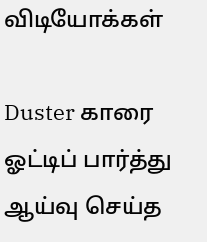விடியோக்கள்

Duster காரை ஓட்டிப் பார்த்து ஆய்வு செய்த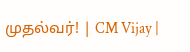முதல்வர்! | CM Vijay |